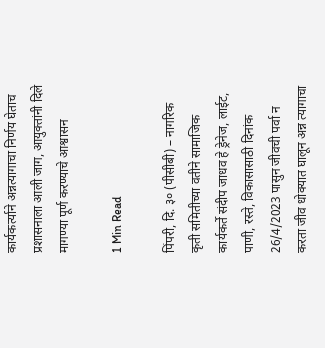कार्यकर्त्याने अन्नत्यागाचा निर्णय घेताच प्रशासनाला आली जाग, आयुक्तांनी दिले मागण्या पूर्ण करण्याचे आश्वासन

1 Min Read

पिंपरी, दि. ३० (पीसीबी) – नागरिक कृती समितीच्या वतीने सामाजिक कार्यकर्ते संदीप जाधव हे ड्रेनेज, लाईट, पाणी, रस्ते, विकासासाठी दिनांक 26/4/2023 पासुन जीवची पर्वा न करता जीव धोक्यात घालून अन्न त्यागाचा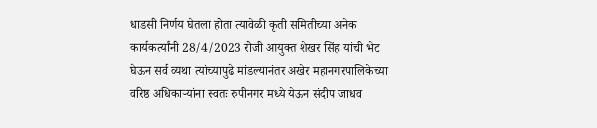धाडसी निर्णय घेतला होता त्यावेळी कृती समितीच्या अनेक कार्यकर्त्यांनी 28/4/2023 रोजी आयुक्त शेखर सिंह यांची भेट घेऊन सर्व व्यथा त्यांच्यापुढे मांडल्यानंतर अखेर महानगरपालिकेच्या वरिष्ठ अधिकाऱ्यांना स्वतः रुपीनगर मध्ये येऊन संदीप जाधव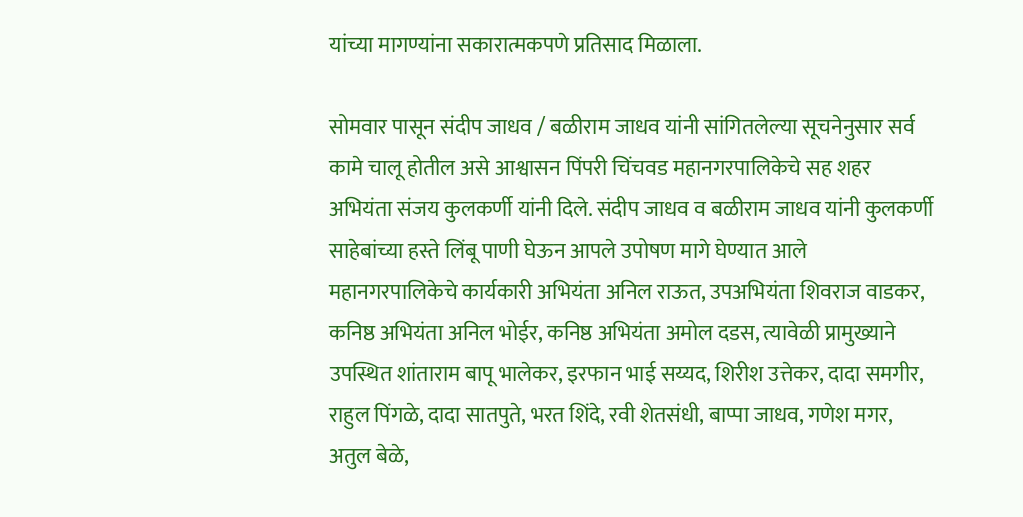यांच्या मागण्यांना सकारात्मकपणे प्रतिसाद मिळाला.

सोमवार पासून संदीप जाधव / बळीराम जाधव यांनी सांगितलेल्या सूचनेनुसार सर्व कामे चालू होतील असे आश्वासन पिंपरी चिंचवड महानगरपालिकेचे सह शहर अभियंता संजय कुलकर्णी यांनी दिले. संदीप जाधव व बळीराम जाधव यांनी कुलकर्णी साहेबांच्या हस्ते लिंबू पाणी घेऊन आपले उपोषण मागे घेण्यात आले महानगरपालिकेचे कार्यकारी अभियंता अनिल राऊत, उपअभियंता शिवराज वाडकर, कनिष्ठ अभियंता अनिल भोईर, कनिष्ठ अभियंता अमोल दडस, त्यावेळी प्रामुख्याने उपस्थित शांताराम बापू भालेकर, इरफान भाई सय्यद, शिरीश उत्तेकर, दादा समगीर, राहुल पिंगळे, दादा सातपुते, भरत शिंदे, रवी शेतसंधी, बाप्पा जाधव, गणेश मगर, अतुल बेळे,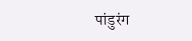पांडुरंग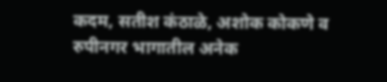कदम, सतीश कंठाळे, अशोक कोकणे व रुपीनगर भागातील अनेक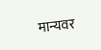मान्यवर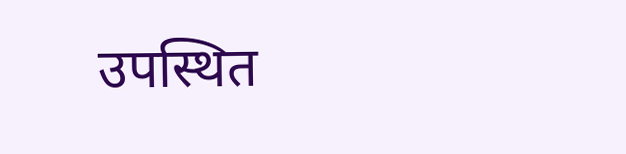उपस्थित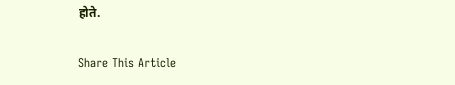होते.

Share This Article